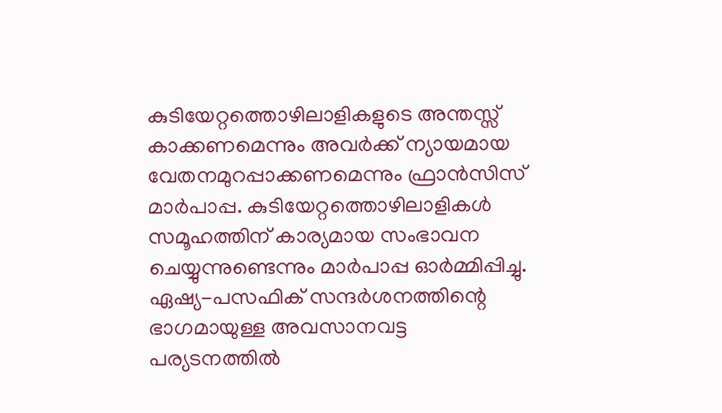കുടിയേറ്റത്തൊഴിലാളികളുടെ അന്തസ്സ് കാക്കണമെന്നും അവര്‍ക്ക് ന്യായമായ വേതനമുറപ്പാക്കണമെന്നും ഫ്രാന്‍സിസ് മാര്‍പാപ്പ. കുടിയേറ്റത്തൊഴിലാളികള്‍ സമൂഹത്തിന് കാര്യമായ സംഭാവന ചെയ്യുന്നുണ്ടെന്നും മാര്‍പാപ്പ ഓര്‍മ്മിപ്പിച്ചു. ഏഷ്യ-പസഫിക് സന്ദര്‍ശനത്തിന്റെ ഭാഗമായുള്ള അവസാനവട്ട പര്യടനത്തില്‍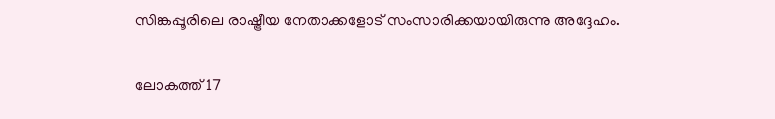സിങ്കപ്പൂരിലെ രാഷ്ട്രീയ നേതാക്കളോട് സംസാരിക്കയായിരുന്നു അദ്ദേഹം.

ലോകത്ത് 17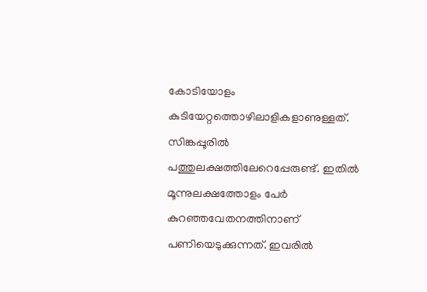കോടിയോളം കുടിയേറ്റത്തൊഴിലാളികളാണുള്ളത്. സിങ്കപ്പൂരില്‍ പത്തുലക്ഷത്തിലേറെപ്പേരുണ്ട്. ഇതില്‍ മൂന്നുലക്ഷത്തോളം പേര്‍ കുറഞ്ഞവേതനത്തിനാണ് പണിയെടുക്കുന്നത്. ഇവരില്‍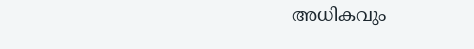അധികവും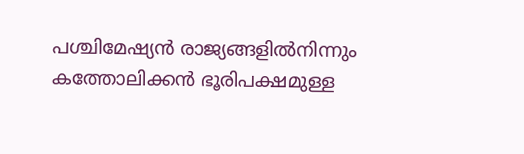പശ്ചിമേഷ്യന്‍ രാജ്യങ്ങളില്‍നിന്നും കത്തോലിക്കന്‍ ഭൂരിപക്ഷമുള്ള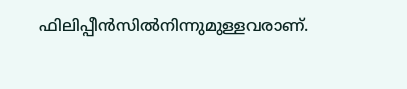ഫിലിപ്പീന്‍സില്‍നിന്നുമുള്ളവരാണ്.